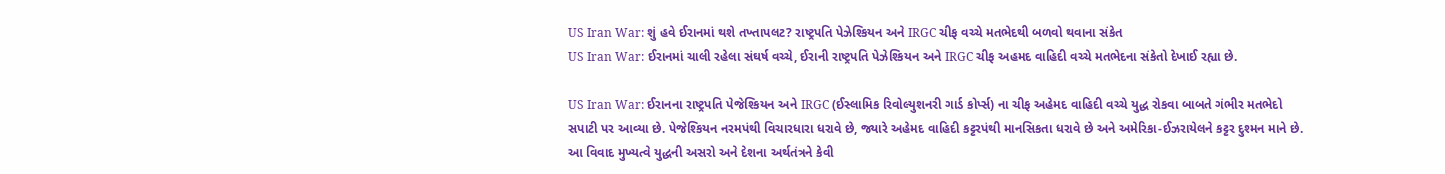US Iran War: શું હવે ઈરાનમાં થશે તખ્તાપલટ? રાષ્ટ્રપતિ પેઝેશ્કિયન અને IRGC ચીફ વચ્ચે મતભેદથી બળવો થવાના સંકેત
US Iran War: ઈરાનમાં ચાલી રહેલા સંઘર્ષ વચ્ચે, ઈરાની રાષ્ટ્રપતિ પેઝેશ્કિયન અને IRGC ચીફ અહમદ વાહિદી વચ્ચે મતભેદના સંકેતો દેખાઈ રહ્યા છે.

US Iran War: ઈરાનના રાષ્ટ્રપતિ પેજેશ્કિયન અને IRGC (ઈસ્લામિક રિવોલ્યુશનરી ગાર્ડ કોર્પ્સ) ના ચીફ અહેમદ વાહિદી વચ્ચે યુદ્ધ રોકવા બાબતે ગંભીર મતભેદો સપાટી પર આવ્યા છે. પેજેશ્કિયન નરમપંથી વિચારધારા ધરાવે છે, જ્યારે અહેમદ વાહિદી કટ્ટરપંથી માનસિકતા ધરાવે છે અને અમેરિકા-ઈઝરાયેલને કટ્ટર દુશ્મન માને છે. આ વિવાદ મુખ્યત્વે યુદ્ધની અસરો અને દેશના અર્થતંત્રને કેવી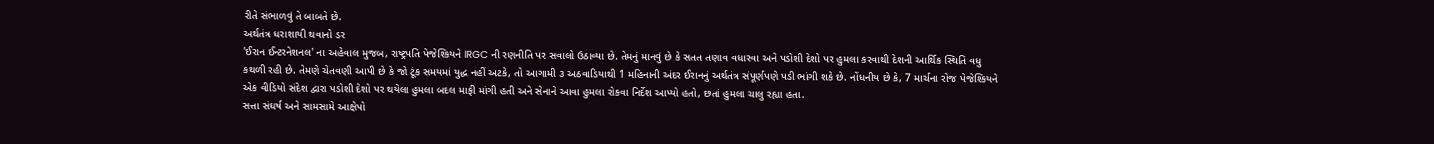રીતે સંભાળવું તે બાબતે છે.
અર્થતંત્ર ધરાશાયી થવાનો ડર
'ઈરાન ઈન્ટરનેશનલ' ના અહેવાલ મુજબ, રાષ્ટ્રપતિ પેજેશ્કિયને IRGC ની રણનીતિ પર સવાલો ઉઠાવ્યા છે. તેમનું માનવું છે કે સતત તણાવ વધારવા અને પડોશી દેશો પર હુમલા કરવાથી દેશની આર્થિક સ્થિતિ વધુ કથળી રહી છે. તેમણે ચેતવણી આપી છે કે જો ટૂંક સમયમાં યુદ્ધ નહીં અટકે, તો આગામી ૩ અઠવાડિયાથી 1 મહિનાની અંદર ઈરાનનું અર્થતંત્ર સંપૂર્ણપણે પડી ભાંગી શકે છે. નોંધનીય છે કે, 7 માર્ચના રોજ પેજેશ્કિયને એક વીડિયો સંદેશ દ્વારા પડોશી દેશો પર થયેલા હુમલા બદલ માફી માંગી હતી અને સેનાને આવા હુમલા રોકવા નિર્દેશ આપ્યો હતો, છતાં હુમલા ચાલુ રહ્યા હતા.
સત્તા સંઘર્ષ અને સામસામે આક્ષેપો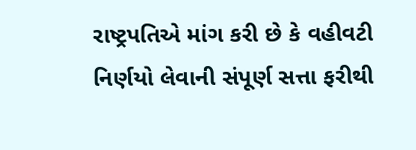રાષ્ટ્રપતિએ માંગ કરી છે કે વહીવટી નિર્ણયો લેવાની સંપૂર્ણ સત્તા ફરીથી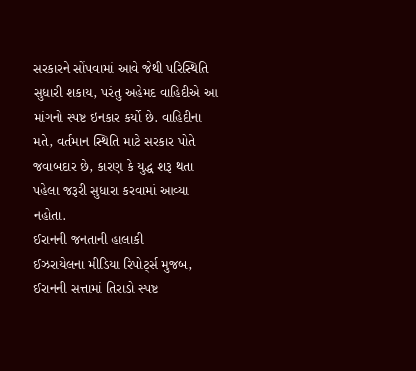સરકારને સોંપવામાં આવે જેથી પરિસ્થિતિ સુધારી શકાય, પરંતુ અહેમદ વાહિદીએ આ માંગનો સ્પષ્ટ ઇનકાર કર્યો છે. વાહિદીના મતે, વર્તમાન સ્થિતિ માટે સરકાર પોતે જવાબદાર છે, કારણ કે યુદ્ધ શરૂ થતા પહેલા જરૂરી સુધારા કરવામાં આવ્યા નહોતા.
ઈરાનની જનતાની હાલાકી
ઈઝરાયેલના મીડિયા રિપોર્ટ્સ મુજબ, ઈરાનની સત્તામાં તિરાડો સ્પષ્ટ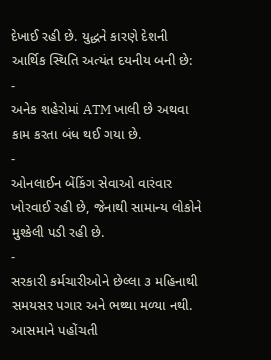દેખાઈ રહી છે. યુદ્ધને કારણે દેશની આર્થિક સ્થિતિ અત્યંત દયનીય બની છે:
-
અનેક શહેરોમાં ATM ખાલી છે અથવા કામ કરતા બંધ થઈ ગયા છે.
-
ઓનલાઈન બેંકિંગ સેવાઓ વારંવાર ખોરવાઈ રહી છે, જેનાથી સામાન્ય લોકોને મુશ્કેલી પડી રહી છે.
-
સરકારી કર્મચારીઓને છેલ્લા ૩ મહિનાથી સમયસર પગાર અને ભથ્થા મળ્યા નથી.
આસમાને પહોંચતી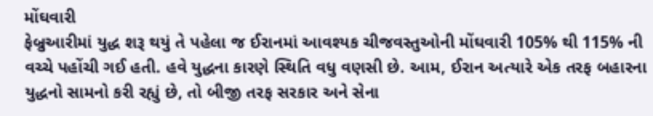મોંઘવારી
ફેબ્રુઆરીમાં યુદ્ધ શરૂ થયું તે પહેલા જ ઈરાનમાં આવશ્યક ચીજવસ્તુઓની મોંઘવારી 105% થી 115% ની વચ્ચે પહોંચી ગઈ હતી. હવે યુદ્ધના કારણે સ્થિતિ વધુ વણસી છે. આમ, ઈરાન અત્યારે એક તરફ બહારના યુદ્ધનો સામનો કરી રહ્યું છે, તો બીજી તરફ સરકાર અને સેના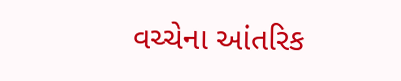વચ્ચેના આંતરિક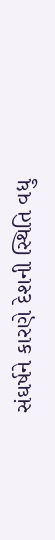સંઘર્ષને કારણે દેશની સ્થિતિ વધુ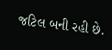જટિલ બની રહી છે.